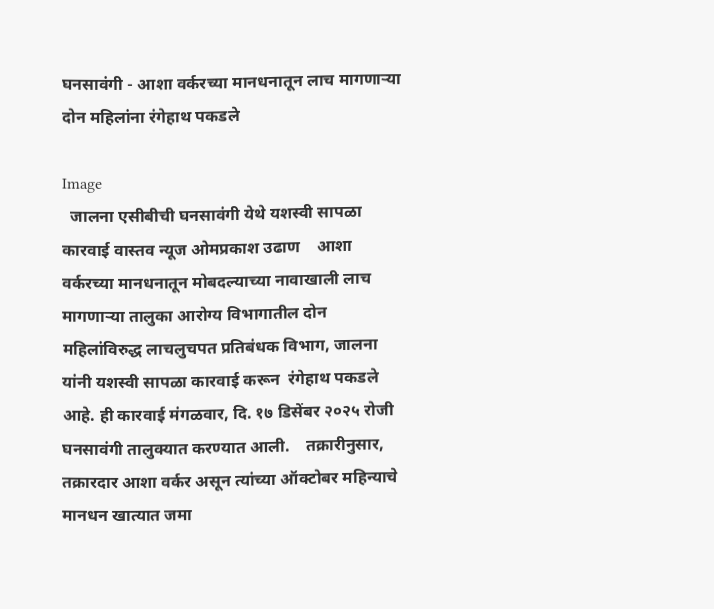घनसावंगी - आशा वर्करच्या मानधनातून लाच मागणाऱ्या दोन महिलांना रंगेहाथ पकडले

Image
  जालना एसीबीची घनसावंगी येथे यशस्वी सापळा कारवाई वास्तव न्यूज ओमप्रकाश उढाण    आशा वर्करच्या मानधनातून मोबदल्याच्या नावाखाली लाच मागणाऱ्या तालुका आरोग्य विभागातील दोन महिलांविरुद्ध लाचलुचपत प्रतिबंधक विभाग, जालना यांनी यशस्वी सापळा कारवाई करून  रंगेहाथ पकडले आहे. ही कारवाई मंगळवार, दि. १७ डिसेंबर २०२५ रोजी घनसावंगी तालुक्यात करण्यात आली.    तक्रारीनुसार, तक्रारदार आशा वर्कर असून त्यांच्या ऑक्टोबर महिन्याचे मानधन खात्यात जमा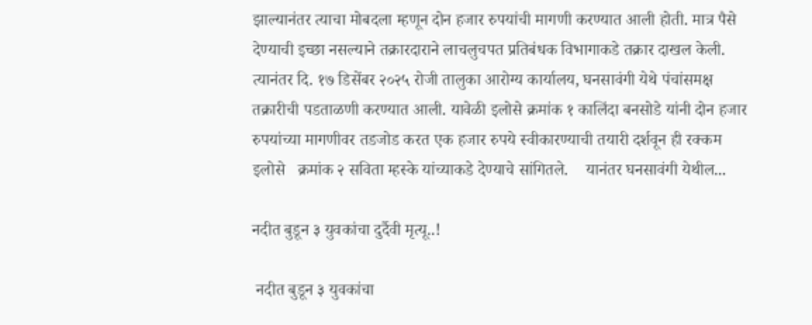झाल्यानंतर त्याचा मोबदला म्हणून दोन हजार रुपयांची मागणी करण्यात आली होती. मात्र पैसे देण्याची इच्छा नसल्याने तक्रारदाराने लाचलुचपत प्रतिबंधक विभागाकडे तक्रार दाखल केली.    त्यानंतर दि. १७ डिसेंबर २०२५ रोजी तालुका आरोग्य कार्यालय, घनसावंगी येथे पंचांसमक्ष तक्रारीची पडताळणी करण्यात आली. यावेळी इलोसे क्रमांक १ कालिंदा बनसोडे यांनी दोन हजार रुपयांच्या मागणीवर तडजोड करत एक हजार रुपये स्वीकारण्याची तयारी दर्शवून ही रक्कम  इलोसे   क्रमांक २ सविता म्हस्के यांच्याकडे देण्याचे सांगितले.    यानंतर घनसावंगी येथील...

नदीत बुडून ३ युवकांचा दुर्दैवी मृत्यू..!

 नदीत बुडून ३ युवकांचा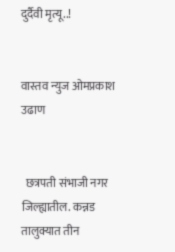दुर्दैवी मृत्यू..!


वास्तव न्युज ओमप्रकाश उढाण


  छत्रपती संभाजी नगर जिल्ह्यातील. कन्नड तालुक्यात तीन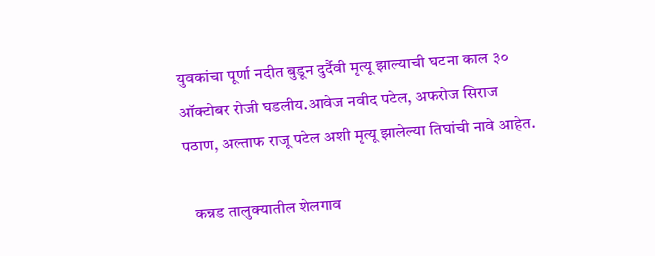युवकांचा पूर्णा नदीत बुडून दुर्दैवी मृत्यू झाल्याची घटना काल ३० ऑक्टोबर रोजी घडलीय.आवेज नवीद पटेल, अफरोज सिराज पठाण, अल्ताफ राजू पटेल अशी मृत्यू झालेल्या तिघांची नावे आहेत.

   कन्नड तालुक्यातील शेलगाव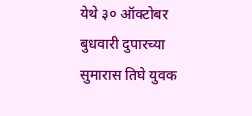येथे ३० ऑक्टोबर बुधवारी दुपारच्या सुमारास तिघे युवक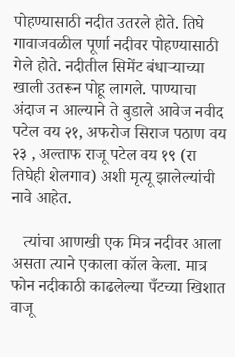पोहण्यासाठी नदीत उतरले होते. तिघे गावाजवळील पूर्णा नदीवर पोहण्यासाठी गेले होते. नदीतील सिमेंट बंधाऱ्याच्या खाली उतरून पोहू लागले. पाण्याचा अंदाज न आल्याने ते बुडाले आवेज नवीद पटेल वय २१, अफरोज सिराज पठाण वय २३ , अल्ताफ राजू पटेल वय १९ (रा तिघेही शेलगाव) अशी मृत्यू झालेल्यांची नावे आहेत.

   त्यांचा आणखी एक मित्र नदीवर आला असता त्याने एकाला कॉल केला. मात्र फोन नदीकाठी काढलेल्या पँटच्या खिशात वाजू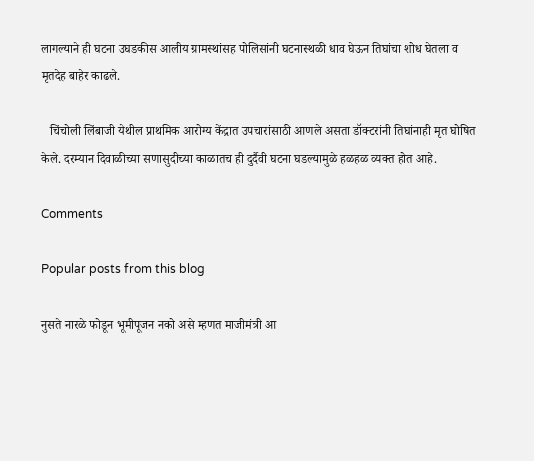लागल्याने ही घटना उघडकीस आलीय ग्रामस्थांसह पोलिसांनी घटनास्थळी धाव घेऊन तिघांचा शोध घेतला व मृतदेह बाहेर काढले.

   चिंचोली लिंबाजी येथील प्राथमिक आरोग्य केंद्रात उपचारांसाठी आणले असता डॉक्टरांनी तिघांनाही मृत घोषित केले. दरम्यान दिवाळीच्या सणासुदीच्या काळातच ही दुर्दैवी घटना घडल्यामुळे हळहळ व्यक्त होत आहे.

Comments

Popular posts from this blog

नुसते नारळे फोडून भूमीपूजन नको असे म्हणत माजीमंत्री आ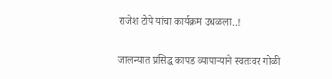राजेश टोपे यांचा कार्यक्रम उधळला..!

जालन्यात प्रसिद्ध कापड व्यापाऱ्याने स्वतःवर गोळी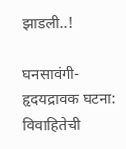झाडली..!

घनसावंगी- हृदयद्रावक घटना: विवाहितेची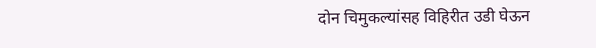दोन चिमुकल्यांसह विहिरीत उडी घेऊन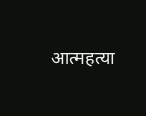आत्महत्या